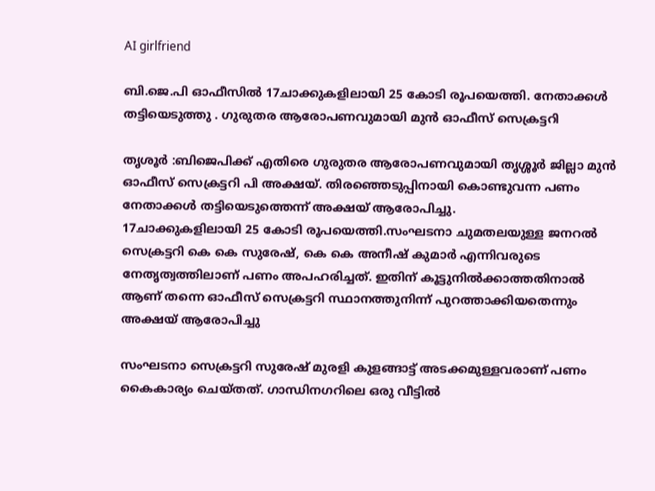AI girlfriend

ബി.ജെ.പി ഓഫീസിൽ 17ചാക്കുകളിലായി 25 കോടി രൂപയെത്തി. നേതാക്കൾ തട്ടിയെടുത്തു . ഗുരുതര ആരോപണവുമായി മുൻ ഓഫീസ് സെക്രട്ടറി

തൃശൂർ :ബിജെപിക്ക് എതിരെ ഗുരുതര ആരോപണവുമായി തൃശ്ശൂർ ജില്ലാ മുൻ ഓഫീസ് സെക്രട്ടറി പി അക്ഷയ്. തിരഞ്ഞെടുപ്പിനായി കൊണ്ടുവന്ന പണം നേതാക്കള്‍ തട്ടിയെടുത്തെന്ന് അക്ഷയ് ആരോപിച്ചു.
17ചാക്കുകളിലായി 25 കോടി രൂപയെത്തി.സംഘടനാ ചുമതലയുള്ള ജനറല്‍ സെക്രട്ടറി കെ കെ സുരേഷ്, കെ കെ അനീഷ് കുമാർ എന്നിവരുടെ നേതൃത്വത്തിലാണ് പണം അപഹരിച്ചത്. ഇതിന് കൂട്ടുനില്‍ക്കാത്തതിനാല്‍ ആണ് തന്നെ ഓഫീസ് സെക്രട്ടറി സ്ഥാനത്തുനിന്ന് പുറത്താക്കിയതെന്നും അക്ഷയ് ആരോപിച്ചു

സംഘടനാ സെക്രട്ടറി സുരേഷ് മുരളി കുളങ്ങാട്ട് അടക്കമുള്ളവരാണ് പണം കൈകാര്യം ചെയ്തത്. ഗാന്ധിനഗറിലെ ഒരു വീട്ടില്‍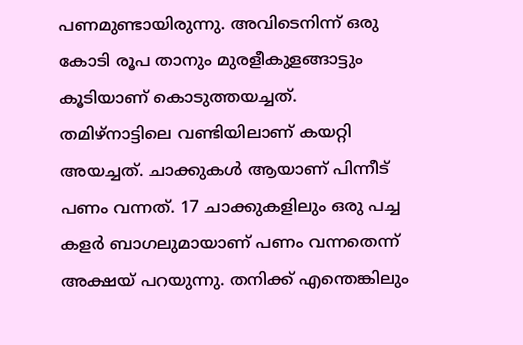പണമുണ്ടായിരുന്നു. അവിടെനിന്ന് ഒരു കോടി രൂപ താനും മുരളീകുളങ്ങാട്ടും കൂടിയാണ് കൊടുത്തയച്ചത്. തമിഴ്നാട്ടിലെ വണ്ടിയിലാണ് കയറ്റി അയച്ചത്. ചാക്കുകള്‍ ആയാണ് പിന്നീട് പണം വന്നത്. 17 ചാക്കുകളിലും ഒരു പച്ച കളർ ബാഗലുമായാണ് പണം വന്നതെന്ന് അക്ഷയ് പറയുന്നു. തനിക്ക് എന്തെങ്കിലും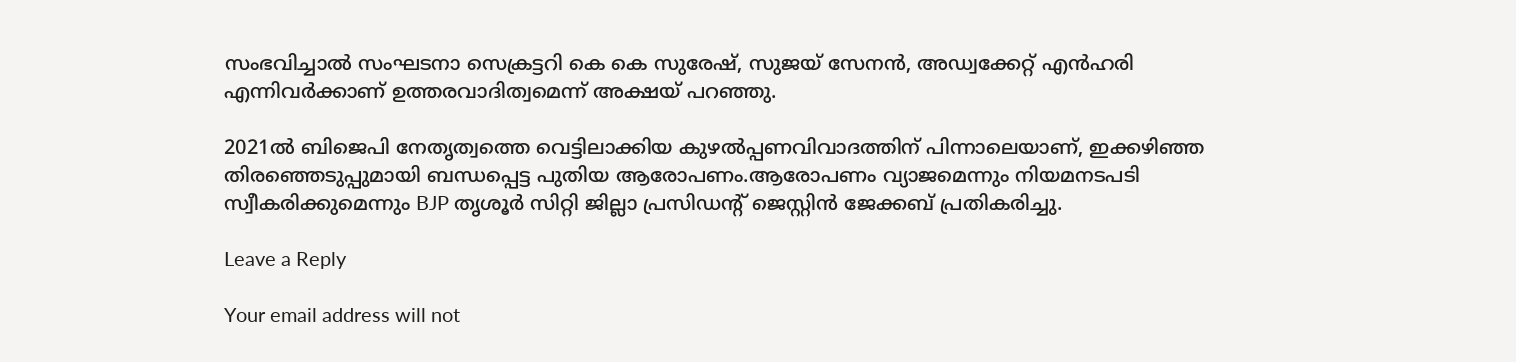സംഭവിച്ചാല്‍ സംഘടനാ സെക്രട്ടറി കെ കെ സുരേഷ്, സുജയ് സേനൻ, അഡ്വക്കേറ്റ് എൻഹരി എന്നിവർക്കാണ് ഉത്തരവാദിത്വമെന്ന് അക്ഷയ് പറഞ്ഞു.

2021ല്‍ ബിജെപി നേതൃത്വത്തെ വെട്ടിലാക്കിയ കുഴല്‍പ്പണവിവാദത്തിന് പിന്നാലെയാണ്, ഇക്കഴിഞ്ഞ തിരഞ്ഞെടുപ്പുമായി ബന്ധപ്പെട്ട പുതിയ ആരോപണം.ആരോപണം വ്യാജമെന്നും നിയമനടപടി സ്വീകരിക്കുമെന്നും BJP തൃശൂർ സിറ്റി ജില്ലാ പ്രസിഡന്റ് ജെസ്റ്റിൻ ജേക്കബ് പ്രതികരിച്ചു.

Leave a Reply

Your email address will not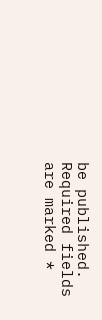be published. Required fields are marked *